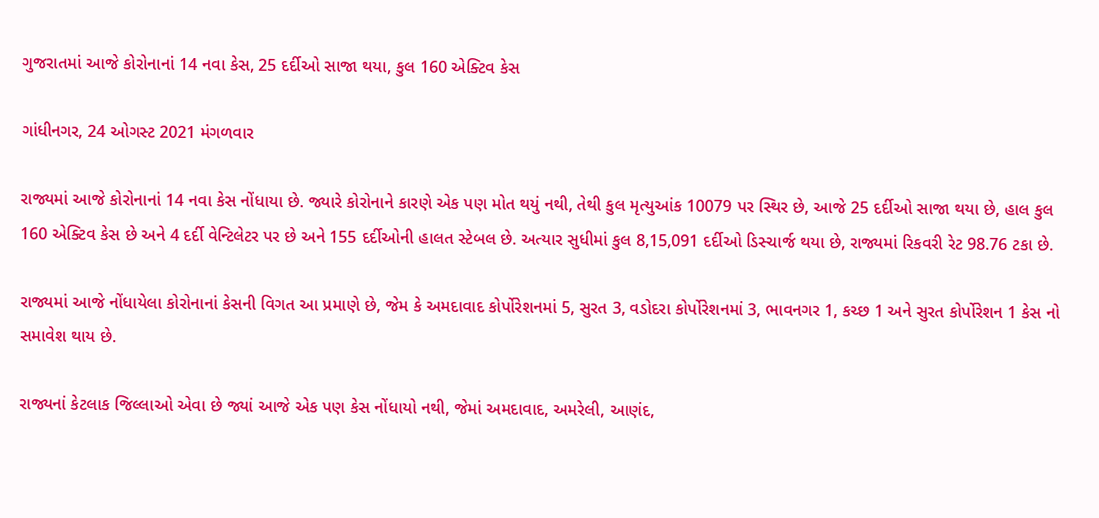ગુજરાતમાં આજે કોરોનાનાં 14 નવા કેસ, 25 દર્દીઓ સાજા થયા, કુલ 160 એક્ટિવ કેસ

ગાંધીનગર, 24 ઓગસ્ટ 2021 મંગળવાર

રાજ્યમાં આજે કોરોનાનાં 14 નવા કેસ નોંધાયા છે. જ્યારે કોરોનાને કારણે એક પણ મોત થયું નથી, તેથી કુલ મૃત્યુઆંક 10079 પર સ્થિર છે, આજે 25 દર્દીઓ સાજા થયા છે, હાલ કુલ 160 એક્ટિવ કેસ છે અને 4 દર્દી વેન્ટિલેટર પર છે અને 155 દર્દીઓની હાલત સ્ટેબલ છે. અત્યાર સુધીમાં કુલ 8,15,091 દર્દીઓ ડિસ્ચાર્જ થયા છે, રાજ્યમાં રિકવરી રેટ 98.76 ટકા છે.

રાજ્યમાં આજે નોંધાયેલા કોરોનાનાં કેસની વિગત આ પ્રમાણે છે, જેમ કે અમદાવાદ કોર્પોરેશનમાં 5, સુરત 3, વડોદરા કોર્પોરેશનમાં 3, ભાવનગર 1, કચ્છ 1 અને સુરત કોર્પોરેશન 1 કેસ નો સમાવેશ થાય છે.

રાજ્યનાં કેટલાક જિલ્લાઓ એવા છે જ્યાં આજે એક પણ કેસ નોંધાયો નથી, જેમાં અમદાવાદ, અમરેલી, આણંદ,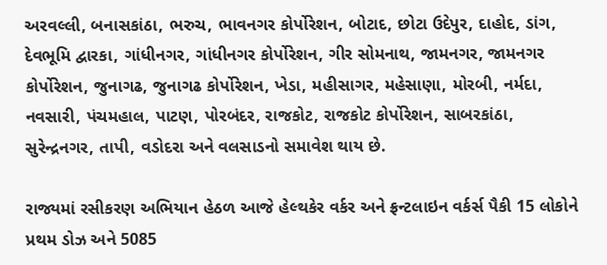અરવલ્લી, બનાસકાંઠા, ભરુચ, ભાવનગર કોર્પોરેશન, બોટાદ, છોટા ઉદેપુર, દાહોદ, ડાંગ, દેવભૂમિ દ્વારકા, ગાંધીનગર, ગાંધીનગર કોર્પોરેશન, ગીર સોમનાથ, જામનગર, જામનગર કોર્પોરેશન, જુનાગઢ, જુનાગઢ કોર્પોરેશન, ખેડા, મહીસાગર, મહેસાણા, મોરબી, નર્મદા, નવસારી, પંચમહાલ, પાટણ, પોરબંદર, રાજકોટ, રાજકોટ કોર્પોરેશન, સાબરકાંઠા, સુરેન્દ્રનગર, તાપી, વડોદરા અને વલસાડનો સમાવેશ થાય છે.

રાજ્યમાં રસીકરણ અભિયાન હેઠળ આજે હેલ્થકેર વર્કર અને ફ્રન્ટલાઇન વર્કર્સ પૈકી 15 લોકોને પ્રથમ ડોઝ અને 5085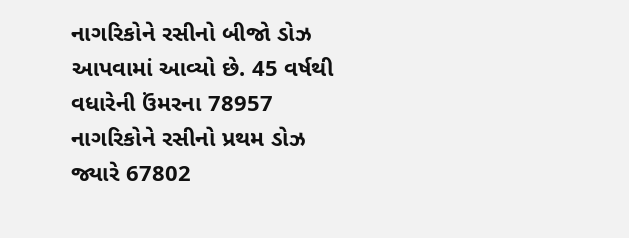નાગરિકોને રસીનો બીજો ડોઝ આપવામાં આવ્યો છે. 45 વર્ષથી વધારેની ઉંમરના 78957 નાગરિકોને રસીનો પ્રથમ ડોઝ જ્યારે 67802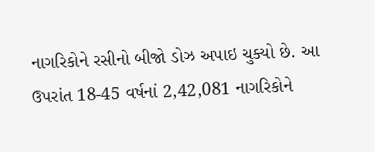નાગરિકોને રસીનો બીજો ડોઝ અપાઇ ચુક્યો છે. આ ઉપરાંત 18-45 વર્ષનાં 2,42,081 નાગરિકોને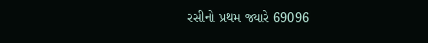રસીનો પ્રથમ જ્યારે 69096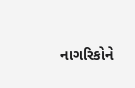નાગરિકોને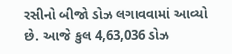રસીનો બીજો ડોઝ લગાવવામાં આવ્યો છે. આજે કુલ 4,63,036 ડોઝ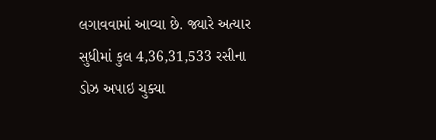લગાવવામાં આવ્યા છે. જ્યારે અત્યાર સુધીમાં કુલ 4,36,31,533 રસીના ડોઝ અપાઇ ચુક્યા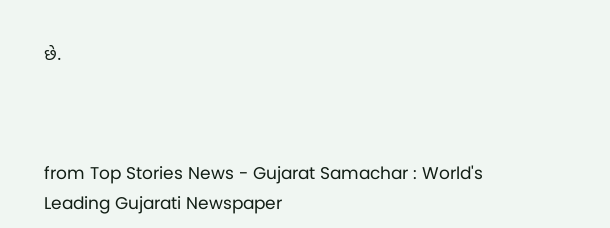છે.



from Top Stories News - Gujarat Samachar : World's Leading Gujarati Newspaper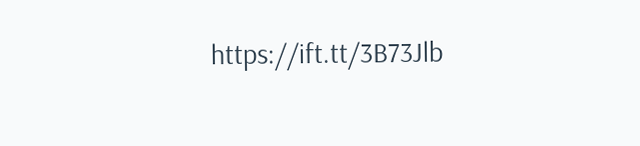https://ift.tt/3B73Jlb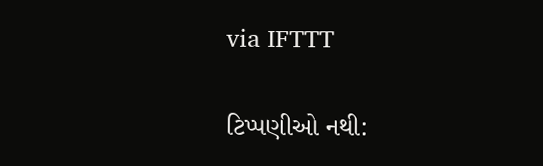via IFTTT

ટિપ્પણીઓ નથી: